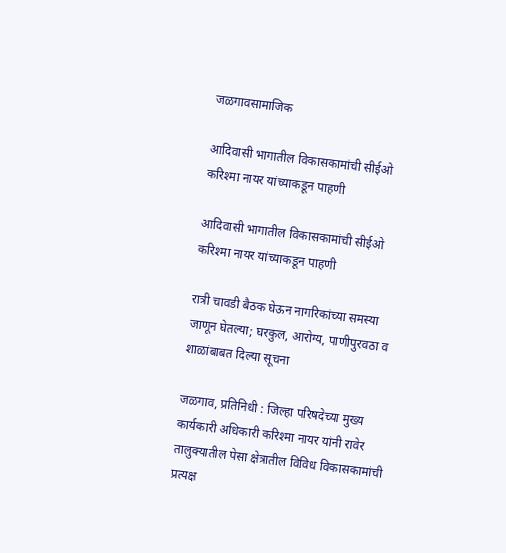जळगावसामाजिक

आदिवासी भागातील विकासकामांची सीईओ करिश्मा नायर यांच्याकडून पाहणी

आदिवासी भागातील विकासकामांची सीईओ करिश्मा नायर यांच्याकडून पाहणी

रात्री चावडी बैठक घेऊन नागरिकांच्या समस्या जाणून घेतल्या; घरकुल, आरोग्य, पाणीपुरवठा व शाळांबाबत दिल्या सूचना

जळगाव, प्रतिनिधी : जिल्हा परिषदेच्या मुख्य कार्यकारी अधिकारी करिश्मा नायर यांनी रावेर तालुक्यातील पेसा क्षेत्रातील विविध विकासकामांची प्रत्यक्ष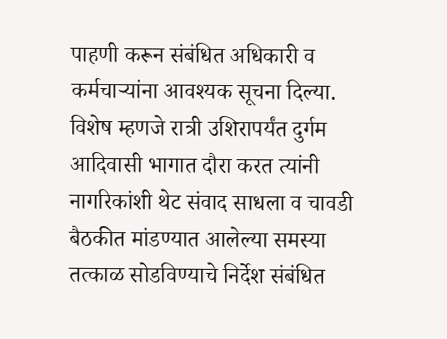पाहणी करून संबंधित अधिकारी व कर्मचाऱ्यांना आवश्यक सूचना दिल्या. विशेष म्हणजे रात्री उशिरापर्यंत दुर्गम आदिवासी भागात दौरा करत त्यांनी नागरिकांशी थेट संवाद साधला व चावडी बैठकीत मांडण्यात आलेल्या समस्या तत्काळ सोडविण्याचे निर्देश संबंधित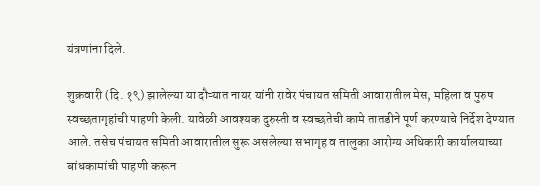यंत्रणांना दिले.

शुक्रवारी (दि. १९) झालेल्या या दौऱ्यात नायर यांनी रावेर पंचायत समिती आवारातील मेस, महिला व पुरुष स्वच्छतागृहांची पाहणी केली. यावेळी आवश्यक दुरुस्ती व स्वच्छतेची कामे तातडीने पूर्ण करण्याचे निर्देश देण्यात आले. तसेच पंचायत समिती आवारातील सुरू असलेल्या सभागृह व तालुका आरोग्य अधिकारी कार्यालयाच्या बांधकामांची पाहणी करून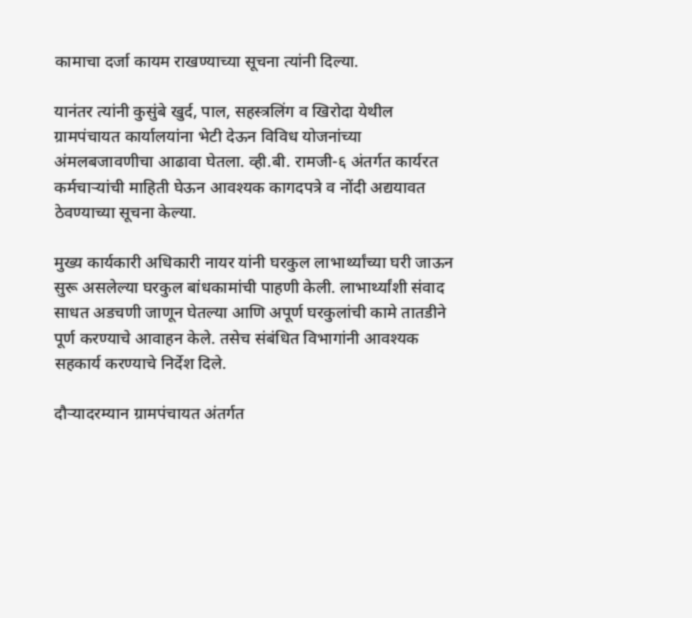कामाचा दर्जा कायम राखण्याच्या सूचना त्यांनी दिल्या.

यानंतर त्यांनी कुसुंबे खुर्द, पाल, सहस्त्रलिंग व खिरोदा येथील ग्रामपंचायत कार्यालयांना भेटी देऊन विविध योजनांच्या अंमलबजावणीचा आढावा घेतला. व्ही.बी. रामजी-६ अंतर्गत कार्यरत कर्मचाऱ्यांची माहिती घेऊन आवश्यक कागदपत्रे व नोंदी अद्ययावत ठेवण्याच्या सूचना केल्या.

मुख्य कार्यकारी अधिकारी नायर यांनी घरकुल लाभार्थ्यांच्या घरी जाऊन सुरू असलेल्या घरकुल बांधकामांची पाहणी केली. लाभार्थ्यांशी संवाद साधत अडचणी जाणून घेतल्या आणि अपूर्ण घरकुलांची कामे तातडीने पूर्ण करण्याचे आवाहन केले. तसेच संबंधित विभागांनी आवश्यक सहकार्य करण्याचे निर्देश दिले.

दौऱ्यादरम्यान ग्रामपंचायत अंतर्गत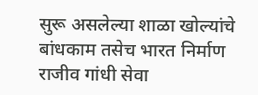सुरू असलेल्या शाळा खोल्यांचे बांधकाम तसेच भारत निर्माण राजीव गांधी सेवा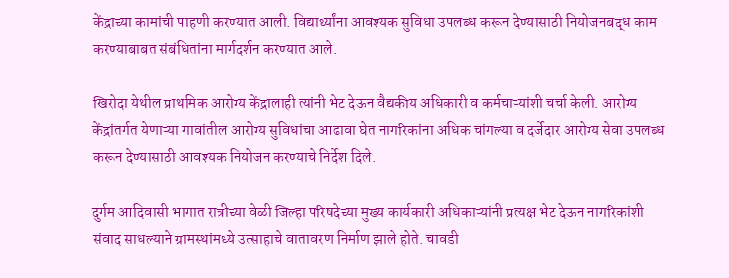केंद्राच्या कामांची पाहणी करण्यात आली. विद्यार्थ्यांना आवश्यक सुविधा उपलब्ध करून देण्यासाठी नियोजनबद्ध काम करण्याबाबत संबंधितांना मार्गदर्शन करण्यात आले.

खिरोदा येथील प्राथमिक आरोग्य केंद्रालाही त्यांनी भेट देऊन वैद्यकीय अधिकारी व कर्मचाऱ्यांशी चर्चा केली. आरोग्य केंद्रांतर्गत येणाऱ्या गावांतील आरोग्य सुविधांचा आढावा घेत नागरिकांना अधिक चांगल्या व दर्जेदार आरोग्य सेवा उपलब्ध करून देण्यासाठी आवश्यक नियोजन करण्याचे निर्देश दिले.

दुर्गम आदिवासी भागात रात्रीच्या वेळी जिल्हा परिषदेच्या मुख्य कार्यकारी अधिकाऱ्यांनी प्रत्यक्ष भेट देऊन नागरिकांशी संवाद साधल्याने ग्रामस्थांमध्ये उत्साहाचे वातावरण निर्माण झाले होते. चावडी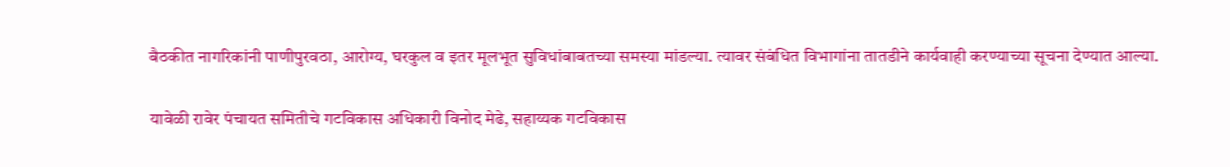बैठकीत नागरिकांनी पाणीपुरवठा, आरोग्य, घरकुल व इतर मूलभूत सुविधांबाबतच्या समस्या मांडल्या. त्यावर संबंधित विभागांना तातडीने कार्यवाही करण्याच्या सूचना देण्यात आल्या.

यावेळी रावेर पंचायत समितीचे गटविकास अधिकारी विनोद मेढे, सहाय्यक गटविकास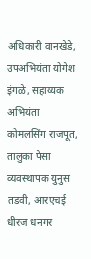अधिकारी वानखेडे, उपअभियंता योगेश इंगळे, सहाय्यक अभियंता कोमलसिंग राजपूत, तालुका पेसा व्यवस्थापक युनुस तडवी, आरएचई धीरज धनगर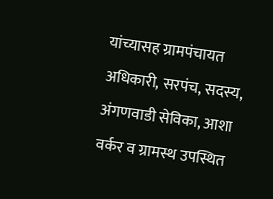यांच्यासह ग्रामपंचायत अधिकारी, सरपंच, सदस्य, अंगणवाडी सेविका, आशा वर्कर व ग्रामस्थ उपस्थित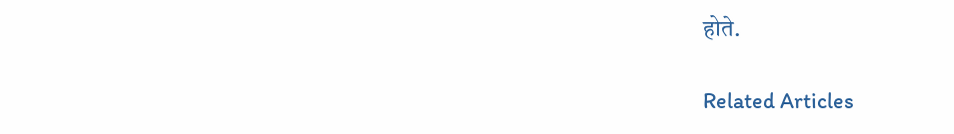होते.

Related Articles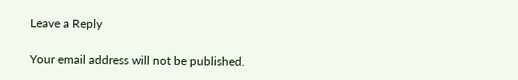Leave a Reply

Your email address will not be published.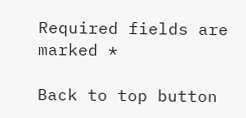Required fields are marked *

Back to top button